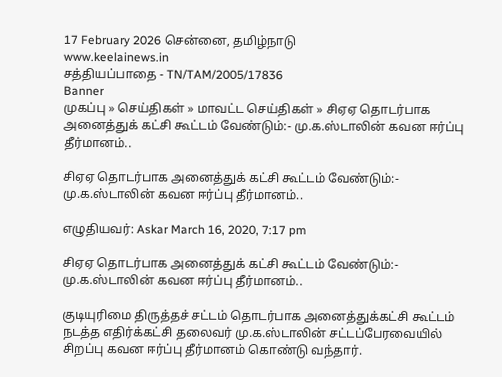17 February 2026 சென்னை, தமிழ்நாடு
www.keelainews.in
சத்தியப்பாதை - TN/TAM/2005/17836
Banner
முகப்பு » செய்திகள் » மாவட்ட செய்திகள் » சிஏஏ தொடர்பாக அனைத்துக் கட்சி கூட்டம் வேண்டும்:- மு.க.ஸ்டாலின் கவன ஈர்ப்பு தீர்மானம்..

சிஏஏ தொடர்பாக அனைத்துக் கட்சி கூட்டம் வேண்டும்:- மு.க.ஸ்டாலின் கவன ஈர்ப்பு தீர்மானம்..

எழுதியவர்: Askar March 16, 2020, 7:17 pm

சிஏஏ தொடர்பாக அனைத்துக் கட்சி கூட்டம் வேண்டும்:- மு.க.ஸ்டாலின் கவன ஈர்ப்பு தீர்மானம்..

குடியுரிமை திருத்தச் சட்டம் தொடர்பாக அனைத்துக்கட்சி கூட்டம் நடத்த எதிர்க்கட்சி தலைவர் மு.க.ஸ்டாலின் சட்டப்பேரவையில் சிறப்பு கவன ஈர்ப்பு தீர்மானம் கொண்டு வந்தார்.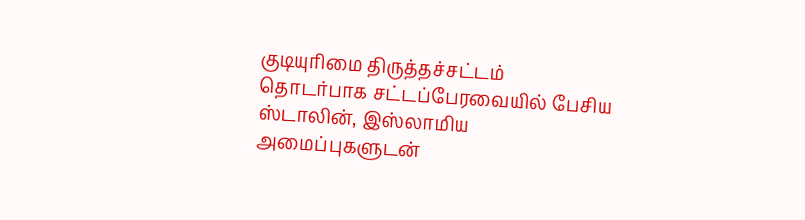குடியுரிமை திருத்தச்சட்டம் தொடர்பாக சட்டப்பேரவையில் பேசிய ஸ்டாலின், இஸ்லாமிய அமைப்புகளுடன்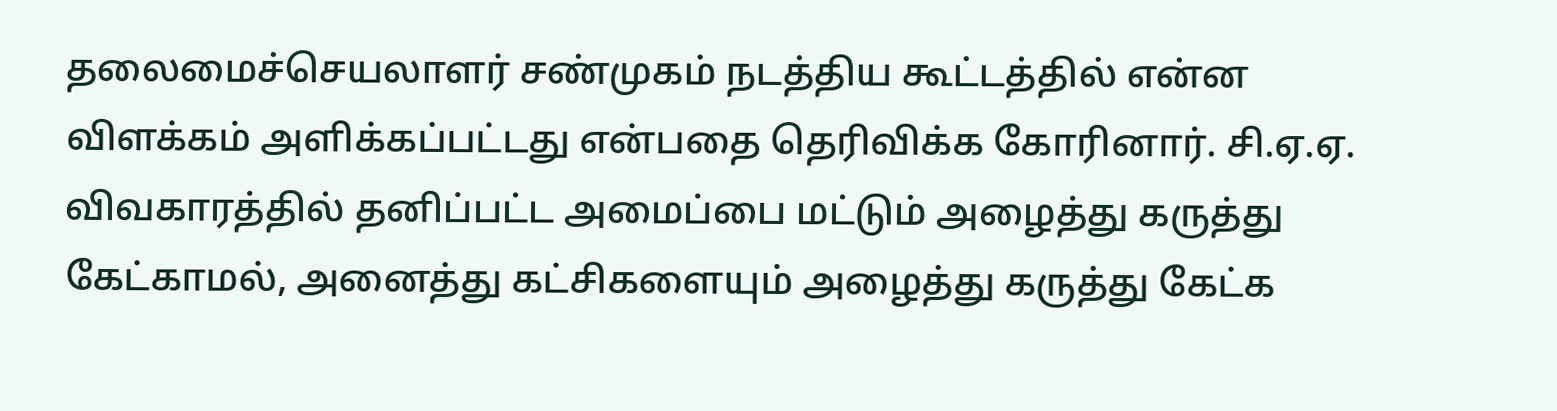தலைமைச்செயலாளர் சண்முகம் நடத்திய கூட்டத்தில் என்ன விளக்கம் அளிக்கப்பட்டது என்பதை தெரிவிக்க கோரினார். சி.ஏ.ஏ. விவகாரத்தில் தனிப்பட்ட அமைப்பை மட்டும் அழைத்து கருத்து கேட்காமல், அனைத்து கட்சிகளையும் அழைத்து கருத்து கேட்க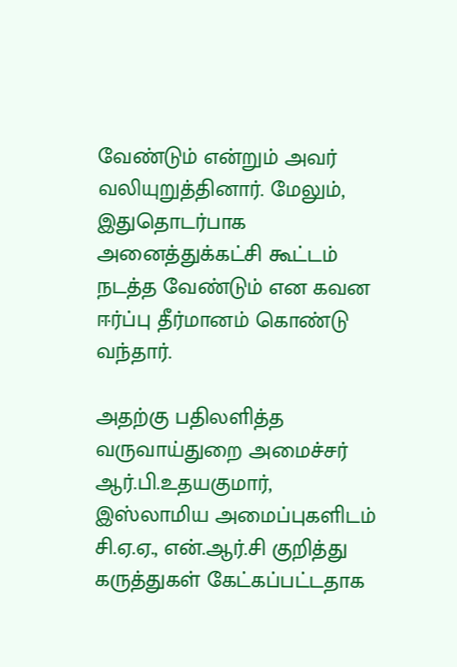வேண்டும் என்றும் அவர் வலியுறுத்தினார். மேலும், இதுதொடர்பாக அனைத்துக்கட்சி கூட்டம் நடத்த வேண்டும் என கவன ஈர்ப்பு தீர்மானம் கொண்டு வந்தார்.

அதற்கு பதிலளித்த வருவாய்துறை அமைச்சர் ஆர்.பி.உதயகுமார், இஸ்லாமிய அமைப்புகளிடம் சி.ஏ.ஏ., என்.ஆர்.சி குறித்து கருத்துகள் கேட்கப்பட்டதாக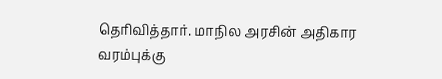தெரிவித்தார். மாநில அரசின் அதிகார வரம்புக்கு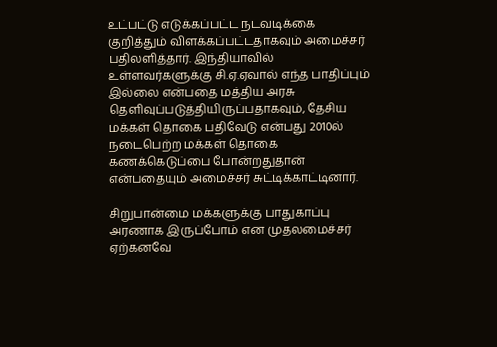உட்பட்டு எடுக்கப்பட்ட நடவடிக்கை குறித்தும் விளக்கப்பட்டதாகவும் அமைச்சர் பதிலளித்தார். இந்தியாவில் உள்ளவர்களுக்கு சி.ஏ.ஏவால் எந்த பாதிப்பும் இல்லை என்பதை மத்திய அரசு தெளிவுப்படுத்தியிருப்பதாகவும், தேசிய மக்கள் தொகை பதிவேடு என்பது 2010ல் நடைபெற்ற மக்கள் தொகை கணக்கெடுப்பை போன்றதுதான் என்பதையும் அமைச்சர் சுட்டிக்காட்டினார்.

சிறுபான்மை மக்களுக்கு பாதுகாப்பு அரணாக இருப்போம் என முதலமைச்சர் ஏற்கனவே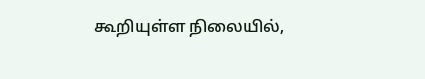கூறியுள்ள நிலையில்,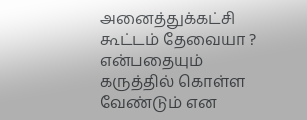அனைத்துக்கட்சி கூட்டம் தேவையா ? என்பதையும் கருத்தில் கொள்ள வேண்டும் என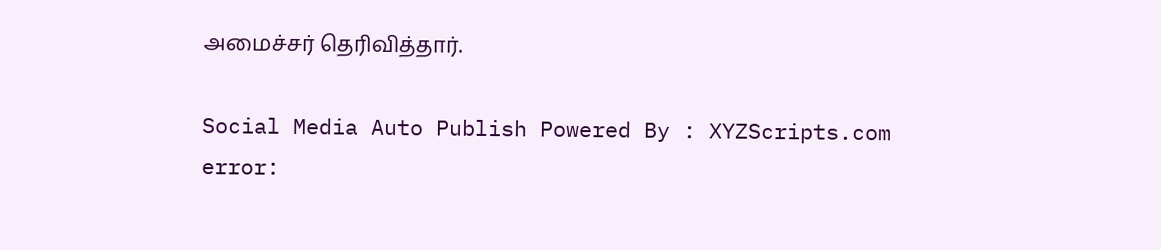அமைச்சர் தெரிவித்தார்.

Social Media Auto Publish Powered By : XYZScripts.com
error: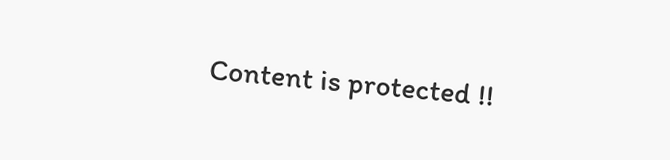Content is protected !!